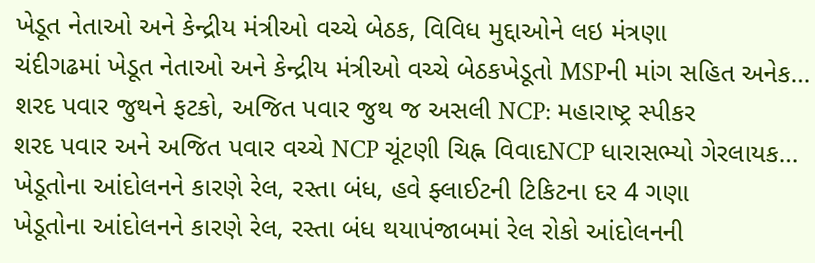ખેડૂત નેતાઓ અને કેન્દ્રીય મંત્રીઓ વચ્ચે બેઠક, વિવિધ મુદ્દાઓને લઇ મંત્રણા
ચંદીગઢમાં ખેડૂત નેતાઓ અને કેન્દ્રીય મંત્રીઓ વચ્ચે બેઠકખેડૂતો MSPની માંગ સહિત અનેક…
શરદ પવાર જુથને ફટકો, અજિત પવાર જુથ જ અસલી NCP: મહારાષ્ટ્ર સ્પીકર
શરદ પવાર અને અજિત પવાર વચ્ચે NCP ચૂંટણી ચિહ્ન વિવાદNCP ધારાસભ્યો ગેરલાયક…
ખેડૂતોના આંદોલનને કારણે રેલ, રસ્તા બંધ, હવે ફ્લાઈટની ટિકિટના દર 4 ગણા
ખેડૂતોના આંદોલનને કારણે રેલ, રસ્તા બંધ થયાપંજાબમાં રેલ રોકો આંદોલનની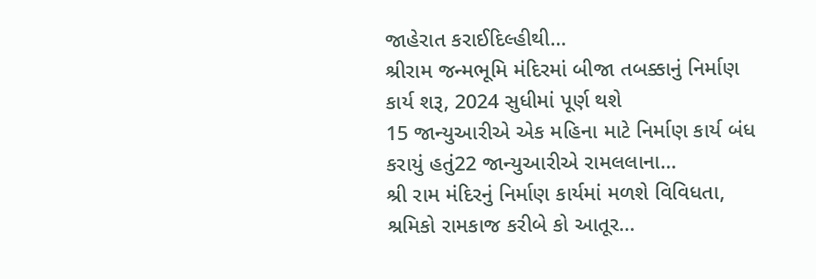જાહેરાત કરાઈદિલ્હીથી…
શ્રીરામ જન્મભૂમિ મંદિરમાં બીજા તબક્કાનું નિર્માણ કાર્ય શરૂ, 2024 સુધીમાં પૂર્ણ થશે
15 જાન્યુઆરીએ એક મહિના માટે નિર્માણ કાર્ય બંધ કરાયું હતું22 જાન્યુઆરીએ રામલલાના…
શ્રી રામ મંદિરનું નિર્માણ કાર્યમાં મળશે વિવિધતા, શ્રમિકો રામકાજ કરીબે કો આતૂર…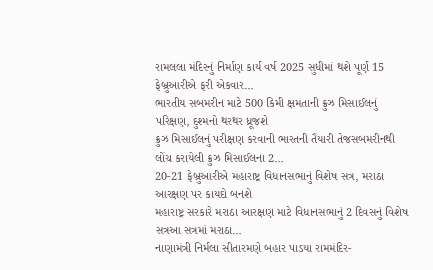રામલલા મંદિરનું નિર્માણ કાર્ય વર્ષ 2025 સુધીમાં થશે પૂર્ણ 15 ફેબ્રુઆરીએ ફરી એકવાર…
ભારતીય સબમરીન માટે 500 કિમી ક્ષમતાની ક્રુઝ મિસાઈલનું પરિક્ષણ, દુશ્મનો થરથર ધ્રૂજશે
ક્રુઝ મિસાઈલનું પરીક્ષણ કરવાની ભારતની તૈયારી તેજસબમરીનથી લોંચ કરાયેલી ક્રુઝ મિસાઈલના 2…
20-21 ફેબ્રુઆરીએ મહારાષ્ટ્ર વિધાનસભાનું વિશેષ સત્ર, મરાઠા આરક્ષણ પર કાયદો બનશે
મહારાષ્ટ્ર સરકારે મરાઠા આરક્ષણ માટે વિધાનસભાનું 2 દિવસનું વિશેષ સત્રઆ સત્રમાં મરાઠા…
નાણામંત્રી નિર્મલા સીતારમણે બહાર પાડયા રામમંદિર-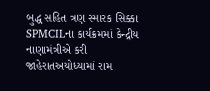બુદ્ધ સહિત ત્રણ સ્મારક સિક્કા
SPMCILના કાર્યક્રમમાં કેન્દ્રીય નાણામંત્રીએ કરી જાહેરાતઅયોધ્યામાં રામ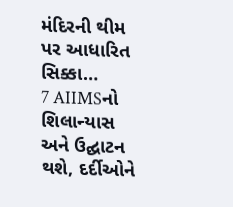મંદિરની થીમ પર આધારિત સિક્કા…
7 AIIMSનો શિલાન્યાસ અને ઉદ્ઘાટન થશે, દર્દીઓને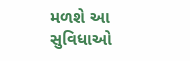મળશે આ સુવિધાઓ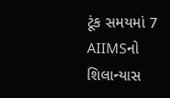ટૂંક સમયમાં 7 AIIMSનો શિલાન્યાસ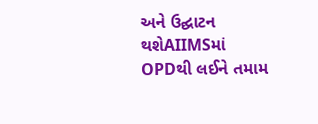અને ઉદ્ઘાટન થશેAIIMSમાં OPDથી લઈને તમામ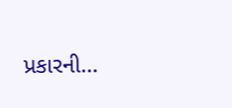પ્રકારની…